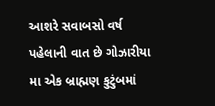આશરે સવાબસો વર્ષ પહેલાની વાત છે ગોઝારીયા મા એક બ્રાહ્મણ કુટુંબમાં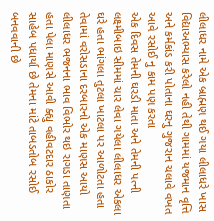લીલાધર નામે એક બ્રાહ્મણ થઈ ગયા લીલાધરે ખાસ વિદ્યાઅભ્યાસ કરેલો નહી તેથી ગામમાં યજમાન વૃત્તિ અને કર્મકાંડ કરી પોતાના ઘરનુ ગુજરાન ચલાવે વખત આવે રસોઈ નુ કામ પણ કરતા
એક દિવસ તેમની ઘરડી માતા અને તેમની પત્ની લક્ષ્મીબાઇ સીમમાં ચાર લેવા ગયેલા લીલાધર એકલા ઘરે હતા ભાંગલા તુટલા ખાટલા પર આળોટતા હતા તેવામાં વરોસડાના દરબારનો એક માણસ આયો લીલાધર ભજનના ભાવ વિભોર થઇ રાગડા તાણતા હતા પેલા માણસે આવી ક્હ્યુ વહીવટદાર ઠાકોર સાહેબ પધાર્યા છે તેમના માંટે તાબડતોબ રસોઈ બનવવાની છે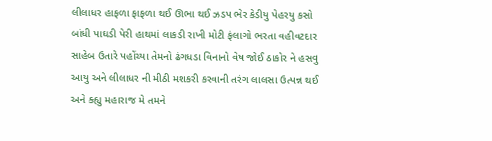લીલાધર હાફળા ફાફળા થઈ ઊભા થઈ ઝડપ ભેર કેડીયુ પેહરયુ કસો બાંધી પાઘડી પેરી હાથમાં લાકડી રાખી મોટી ફંલાગો ભરતા વહીવટદાર સાહેબ ઉતારે પહોંચ્યા તેમનો ઢંગધડા વિનાનો વેષ જોઈ ઠાકોર ને હસવુ આયુ અને લીલાધર ની મીઠી મશકરી કરવાની તરંગ લાલસા ઉત્પન્ન થઈ અને ક્હ્યુ મહારાજ મે તમને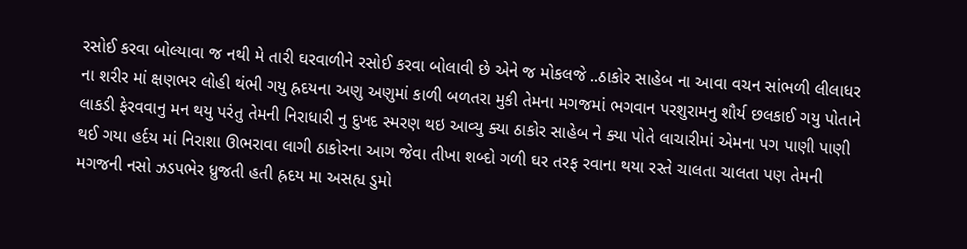રસોઈ કરવા બોલ્યાવા જ નથી મે તારી ઘરવાળીને રસોઈ કરવા બોલાવી છે એને જ મોકલજે ..ઠાકોર સાહેબ ના આવા વચન સાંભળી લીલાધર ના શરીર માં ક્ષણભર લોહી થંભી ગયુ હ્રદયના અણુ અણુમાં કાળી બળતરા મુકી તેમના મગજમાં ભગવાન પરશુરામનુ શૌર્ય છલકાઈ ગયુ પોતાને લાકડી ફેરવવાનુ મન થયુ પરંતુ તેમની નિરાધારી નુ દુખદ સ્મરણ થઇ આવ્યુ ક્યા ઠાકોર સાહેબ ને ક્યા પોતે લાચારીમાં એમના પગ પાણી પાણી થઈ ગયા હર્દય માં નિરાશા ઊભરાવા લાગી ઠાકોરના આગ જેવા તીખા શબ્દો ગળી ઘર તરફ રવાના થયા રસ્તે ચાલતા ચાલતા પણ તેમની મગજની નસો ઝડપભેર ધ્રુજતી હતી હ્રદય મા અસહ્ય ડુમો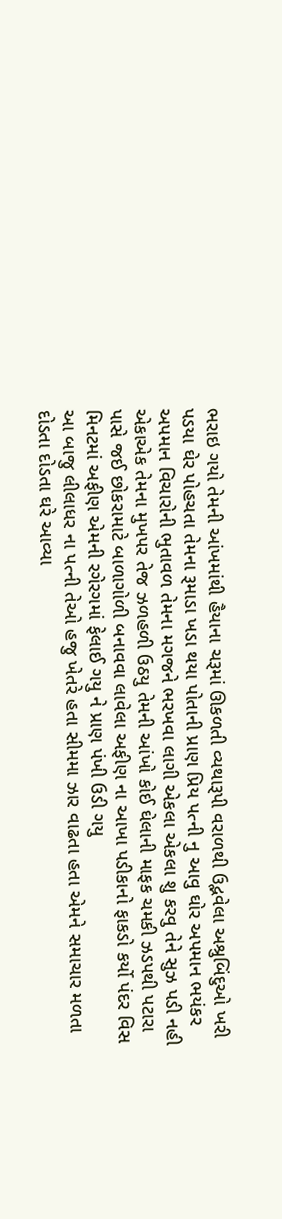ભરાઇ ગયો તેમની આંખમાંથી હૈયાના ચરૂમાં ઊકળતી વ્યથારૂપી વરાળથી ઉદ્ભવેલા અશ્રુબિંદુઓ ખરી પડયા ઘેર પોહચતા તેમના રૂમાડા ખડા થયા પોતાની પ્રાણ પ્રિય પત્ની નુ આવુ ઘોર અપમાન ભયંકર અપમાન વિચારોની ભુતાવળ તેમના મગજને ભરખવા લાગી એકલા એકલા શુ કરવુ તેને સુઝ પડી નહી એકાએક તેમના મુખપર તેજ ઝળહળી ઉઠયુ તેમની આંખો કોઈ ઘેલાની માફક ચમકી ઝડપથી પટારા પાસે જઈ છોકરામાટે બાળાગોળી બનાવવા લાવેલા અફીણ ના આખા પડીકાનો ફાકડો કર્યો પંદર વિસ મિનટમાં અફીણ એમની રગેરગમાં ફેલાઈ ગયુ ને પ્રાણ પંખી ઉડી ગયુ
આ બાજુ લીલાધર ના પત્ની તેઓ હજુ ખેતરે હતા સીમમા ઝાર વાઢતા હતા એમને સમાચાર મળતા દોડતા દોડતા ઘરે આવ્યા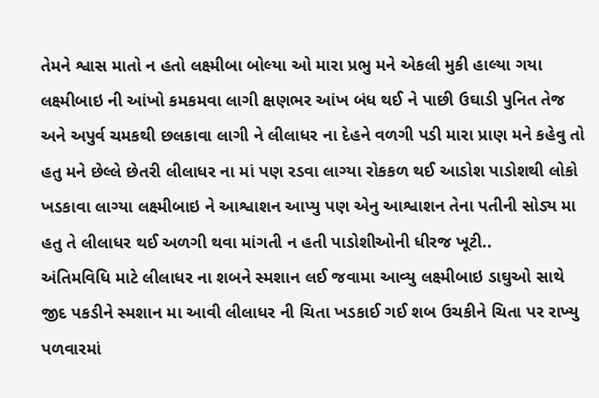તેમને શ્વાસ માતો ન હતો લક્ષ્મીબા બોલ્યા ઓ મારા પ્રભુ મને એકલી મુકી હાલ્યા ગયા લક્ષ્મીબાઇ ની આંખો કમકમવા લાગી ક્ષણભર આંખ બંધ થઈ ને પાછી ઉઘાડી પુનિત તેજ અને અપુર્વ ચમકથી છલકાવા લાગી ને લીલાધર ના દેહને વળગી પડી મારા પ્રાણ મને કહેવુ તો હતુ મને છેલ્લે છેતરી લીલાધર ના માં પણ રડવા લાગ્યા રોકકળ થઈ આડોશ પાડોશથી લોકો ખડકાવા લાગ્યા લક્ષ્મીબાઇ ને આશ્વાશન આપ્યુ પણ એનુ આશ્વાશન તેના પતીની સોડ્ય મા હતુ તે લીલાધર થઈ અળગી થવા માંગતી ન હતી પાડોશીઓની ધીરજ ખૂટી..
અંતિમવિધિ માટે લીલાધર ના શબને સ્મશાન લઈ જવામા આવ્યુ લક્ષ્મીબાઇ ડાઘુઓ સાથે જીદ પકડીને સ્મશાન મા આવી લીલાધર ની ચિતા ખડકાઈ ગઈ શબ ઉચકીને ચિતા પર રાખ્યુ પળવારમાં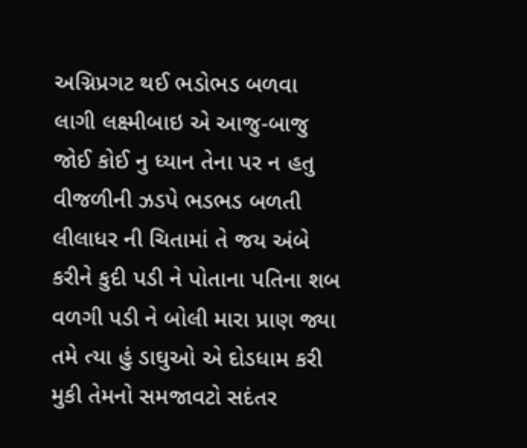અગ્નિપ્રગટ થઈ ભડોભડ બળવા લાગી લક્ષ્મીબાઇ એ આજુ-બાજુ જોઈ કોઈ નુ ધ્યાન તેના પર ન હતુ વીજળીની ઝડપે ભડભડ બળતી લીલાધર ની ચિતામાં તે જય અંબે કરીને કુદી પડી ને પોતાના પતિના શબ વળગી પડી ને બોલી મારા પ્રાણ જ્યા તમે ત્યા હું ડાઘુઓ એ દોડધામ કરી મુકી તેમનો સમજાવટો સદંતર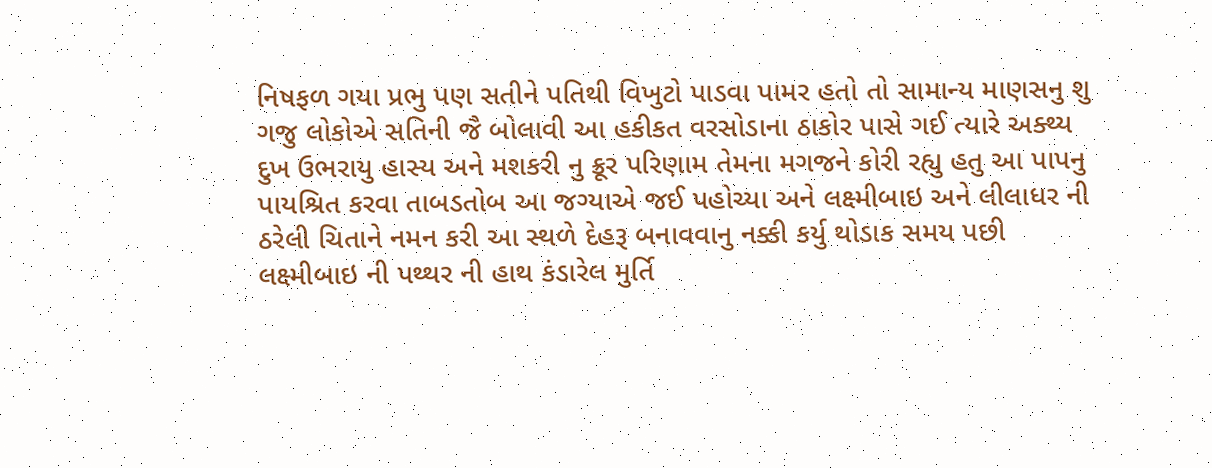નિષફળ ગયા પ્રભુ પણ સતીને પતિથી વિખુટો પાડવા પામર હતો તો સામાન્ય માણસનુ શુ ગજુ લોકોએ સતિની જૈ બોલાવી આ હકીકત વરસોડાના ઠાકોર પાસે ગઈ ત્યારે અક્થ્ય દુખ ઉભરાયુ હાસ્ય અને મશકરી નુ ક્રૂર પરિણામ તેમના મગજને કોરી રહ્યુ હતુ આ પાપનુ પાયશ્રિત કરવા તાબડતોબ આ જગ્યાએ જઈ પહોચ્યા અને લક્ષ્મીબાઇ અને લીલાધર ની ઠરેલી ચિતાને નમન કરી આ સ્થળે દેહરૂ બનાવવાનુ નક્કી કર્યુ થોડાક સમય પછી લક્ષ્મીબાઇ ની પથ્થર ની હાથ કંડારેલ મુર્તિ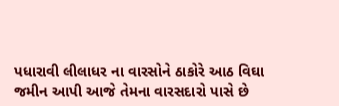પધારાવી લીલાધર ના વારસોને ઠાકોરે આઠ વિઘા જમીન આપી આજે તેમના વારસદારો પાસે છે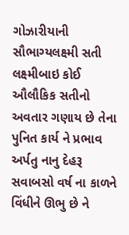ગોઝારીયાની સૌભાગ્યલક્ષ્મી સતી લક્ષ્મીબાઇ કોઈ ઔલૌકિક સતીનો અવતાર ગણાય છે તેના પુનિત કાર્ય ને પ્રભાવ અર્પતુ નાનુ દેહરૂ સવાબસો વર્ષ ના કાળને વિંધીને ઊભુ છે ને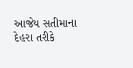આજેય સતીમાના દેહરા તરીકે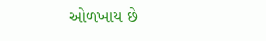ઓળખાય છે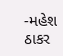-મહેશ ઠાકર